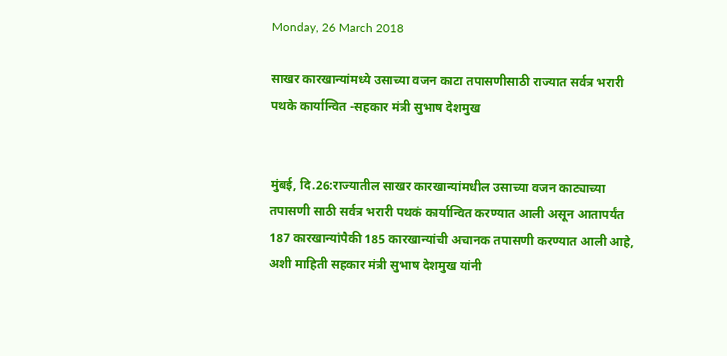Monday, 26 March 2018

साखर कारखान्यांमध्ये उसाच्या वजन काटा तपासणीसाठी राज्यात सर्वत्र भरारी पथके कार्यान्वित -सहकार मंत्री सुभाष देशमुख


मुंबई, दि.26:राज्यातील साखर कारखान्यांमधील उसाच्या वजन काट्याच्या तपासणी साठी सर्वत्र भरारी पथकं कार्यान्वित करण्यात आली असून आतापर्यंत 187 कारखान्यांपैकी 185 कारखान्यांची अचानक तपासणी करण्यात आली आहे, अशी माहिती सहकार मंत्री सुभाष देशमुख यांनी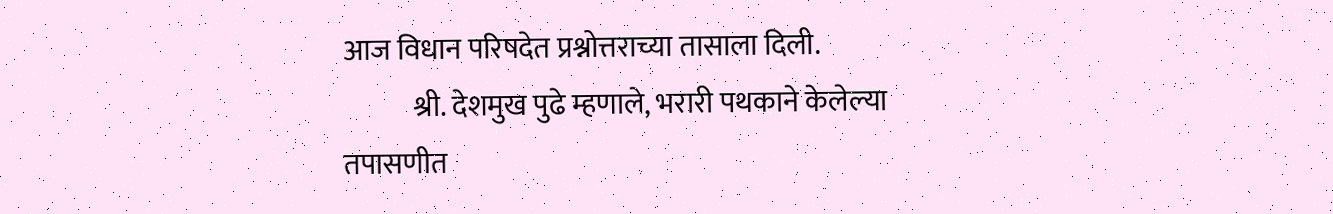आज विधान परिषदेत प्रश्नोत्तराच्या तासाला दिली.
            श्री. देशमुख पुढे म्हणाले, भरारी पथकाने केलेल्या तपासणीत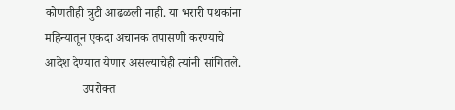कोणतीही त्रुटी आढळली नाही. या भरारी पथकांना महिन्यातून एकदा अचानक तपासणी करण्याचे आदेश देण्यात येणार असल्याचेही त्यांनी सांगितले.
            उपरोक्त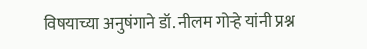विषयाच्या अनुषंगाने डॉ. नीलम गोऱ्हे यांनी प्रश्न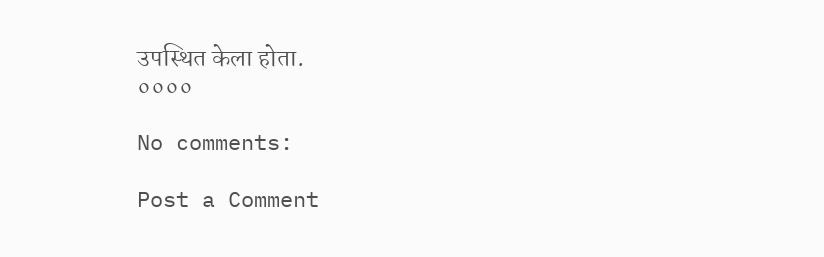उपस्थित केला होता.
००००

No comments:

Post a Comment